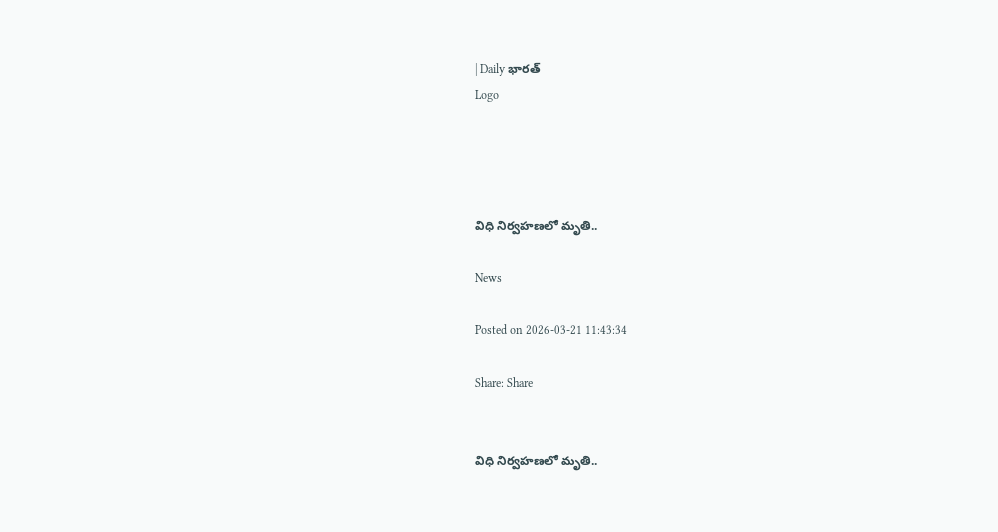| Daily భారత్
Logo




విధి నిర్వహణలో మృతి..

News

Posted on 2026-03-21 11:43:34

Share: Share


విధి నిర్వహణలో మృతి..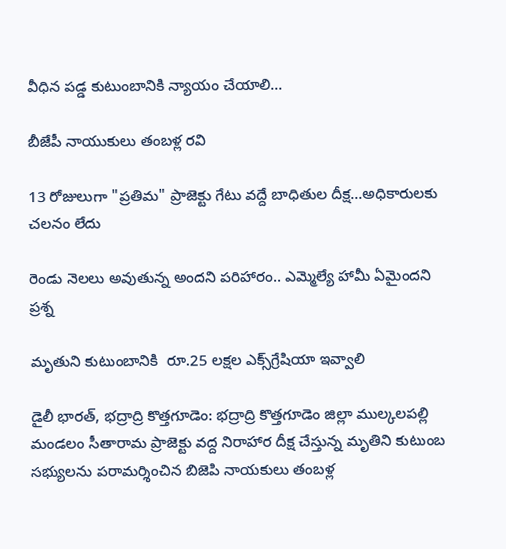వీధిన పడ్డ కుటుంబానికి న్యాయం చేయాలి...

బీజేపీ నాయుకులు తంబళ్ల రవి

13 రోజులుగా "ప్రతిమ" ప్రాజెక్టు గేటు వద్దే బాధితుల దీక్ష...అధికారులకు చలనం లేదు

రెండు నెలలు అవుతున్న అందని పరిహారం.. ఎమ్మెల్యే హామీ ఏమైందని ప్రశ్న

మృతుని కుటుంబానికి  రూ.25 లక్షల ఎక్స్‌గ్రేషియా ఇవ్వాలి

డైలీ భారత్, భద్రాద్రి కొత్తగూడెం: భద్రాద్రి కొత్తగూడెం జిల్లా ముల్కలపల్లి మండలం సీతారామ ప్రాజెక్టు వద్ద నిరాహార దీక్ష చేస్తున్న మృతిని కుటుంబ సభ్యులను పరామర్శించిన బిజెపి నాయకులు తంబళ్ల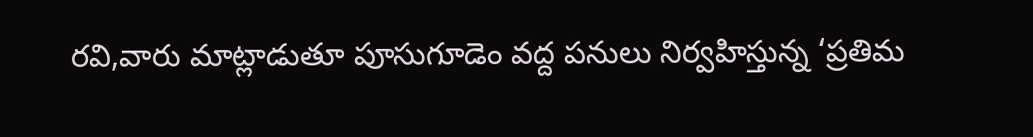రవి,వారు మాట్లాడుతూ పూసుగూడెం వద్ద పనులు నిర్వహిస్తున్న ‘ప్రతిమ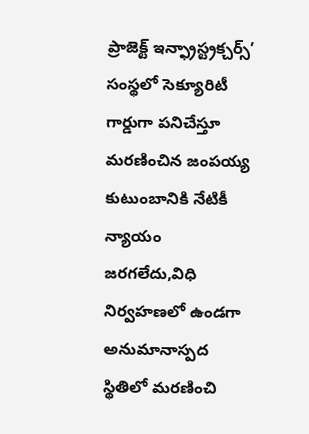ప్రాజెక్ట్ ఇన్ఫ్రాస్ట్రక్చర్స్’ సంస్థలో సెక్యూరిటీ గార్డుగా పనిచేస్తూ మరణించిన జంపయ్య కుటుంబానికి నేటికీ న్యాయం జరగలేదు,విధి నిర్వహణలో ఉండగా అనుమానాస్పద స్థితిలో మరణించి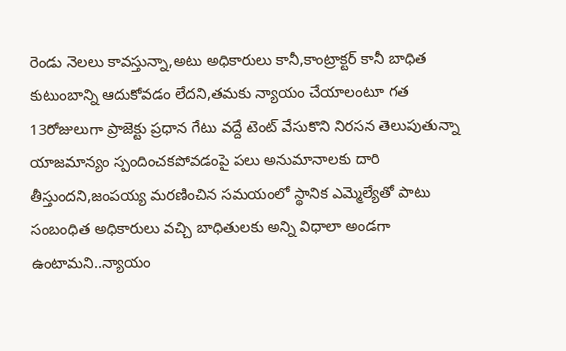రెండు నెలలు కావస్తున్నా,అటు అధికారులు కానీ,కాంట్రాక్టర్ కానీ బాధిత కుటుంబాన్ని ఆదుకోవడం లేదని,తమకు న్యాయం చేయాలంటూ గత 13రోజులుగా ప్రాజెక్టు ప్రధాన గేటు వద్దే టెంట్ వేసుకొని నిరసన తెలుపుతున్నా యాజమాన్యం స్పందించకపోవడంపై పలు అనుమానాలకు దారి తీస్తుందని,జంపయ్య మరణించిన సమయంలో స్థానిక ఎమ్మెల్యేతో పాటు సంబంధిత అధికారులు వచ్చి బాధితులకు అన్ని విధాలా అండగా ఉంటామని..న్యాయం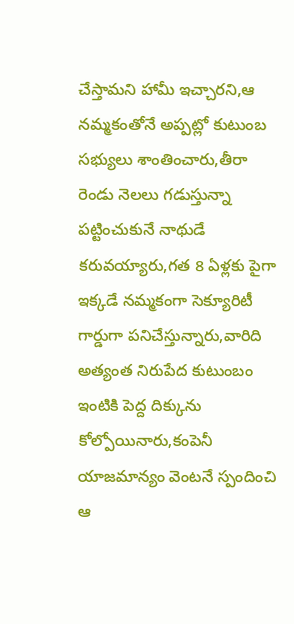చేస్తామని హామీ ఇచ్చారని,ఆ నమ్మకంతోనే అప్పట్లో కుటుంబ సభ్యులు శాంతించారు,తీరా రెండు నెలలు గడుస్తున్నా పట్టించుకునే నాథుడే కరువయ్యారు,గత 8 ఏళ్లకు పైగా ఇక్కడే నమ్మకంగా సెక్యూరిటీ గార్డుగా పనిచేస్తున్నారు,వారిది అత్యంత నిరుపేద కుటుంబం ఇంటికి పెద్ద దిక్కును కోల్పోయినారు,కంపెనీ యాజమాన్యం వెంటనే స్పందించి ఆ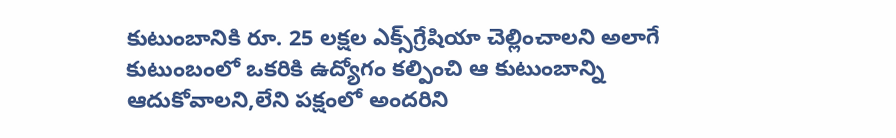కుటుంబానికి రూ. 25 లక్షల ఎక్స్‌గ్రేషియా చెల్లించాలని అలాగే కుటుంబంలో ఒకరికి ఉద్యోగం కల్పించి ఆ కుటుంబాన్ని ఆదుకోవాలని,లేని పక్షంలో అందరిని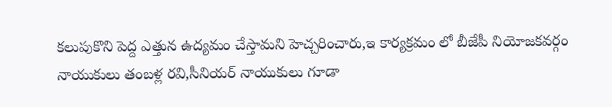కలుపుకొని పెద్ద ఎత్తున ఉద్యమం చేస్తామని హెచ్చరించారు,ఇ కార్యక్రమం లో బీజేపీ నియోజకవర్గం నాయుకులు తంబళ్ల రవి,సీనియర్ నాయుకులు గూడా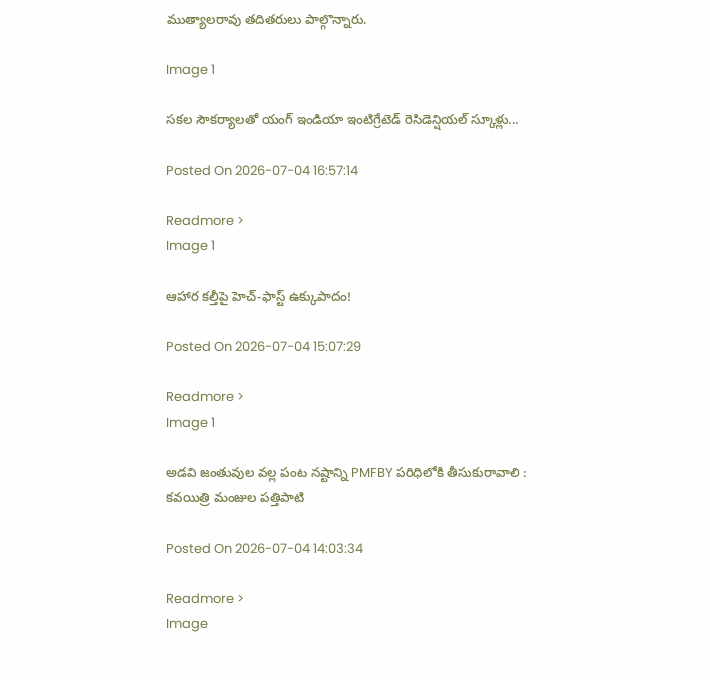ముత్యాలరావు తదితరులు పాల్గొన్నారు.

Image 1

సకల సౌకర్యాలతో యంగ్ ఇండియా ఇంటిగ్రేటెడ్ రెసిడెన్షియల్ స్కూళ్లు...

Posted On 2026-07-04 16:57:14

Readmore >
Image 1

ఆహార కల్తీపై హెచ్‌-ఫాస్ట్‌ ఉక్కుపాదం!

Posted On 2026-07-04 15:07:29

Readmore >
Image 1

అడవి జంతువుల వల్ల పంట నష్టాన్ని PMFBY పరిధిలోకి తీసుకురావాలి : కవయిత్రి మంజుల పత్తిపాటి

Posted On 2026-07-04 14:03:34

Readmore >
Image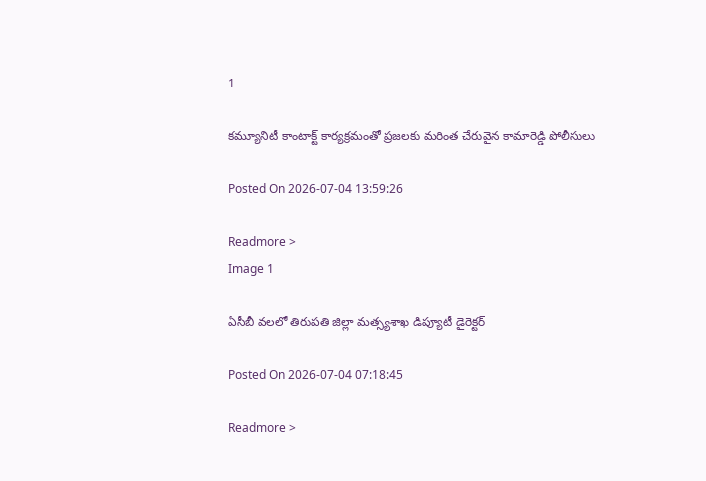1

కమ్యూనిటీ కాంటాక్ట్ కార్యక్రమంతో ప్రజలకు మరింత చేరువైన కామారెడ్డి పోలీసులు

Posted On 2026-07-04 13:59:26

Readmore >
Image 1

ఏసీబీ వలలో తిరుపతి జిల్లా మత్స్యశాఖ డిప్యూటీ డైరెక్టర్

Posted On 2026-07-04 07:18:45

Readmore >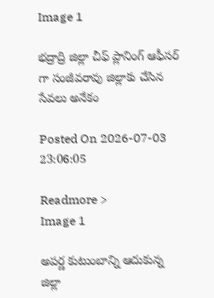Image 1

భద్రాద్రి జిల్లా చీఫ్ ప్లానింగ్ ఆఫీసర్ గా సంజీవరావు జిల్లాకు చేసిన సేవలు అనేకం

Posted On 2026-07-03 23:06:05

Readmore >
Image 1

అపర్ణ కుటుంబాన్ని ఆదుకున్న జిల్లా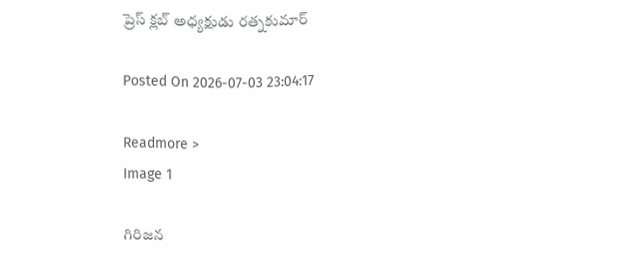ప్రెస్ క్లబ్ అధ్యక్షుడు రత్నకుమార్

Posted On 2026-07-03 23:04:17

Readmore >
Image 1

గిరిజన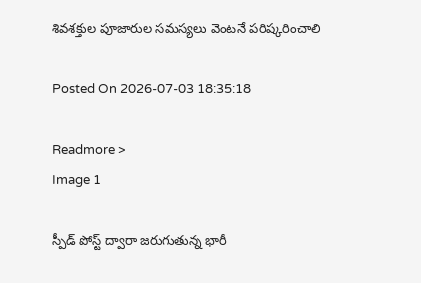శివశక్తుల పూజారుల సమస్యలు వెంటనే పరిష్కరించాలి

Posted On 2026-07-03 18:35:18

Readmore >
Image 1

స్పీడ్ పోస్ట్ ద్వారా జరుగుతున్న భారీ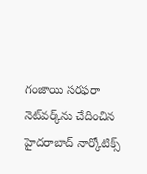గంజాయి సరఫరా నెట్‌వర్క్‌ను చేదించిన హైదరాబాద్ నార్కోటిక్స్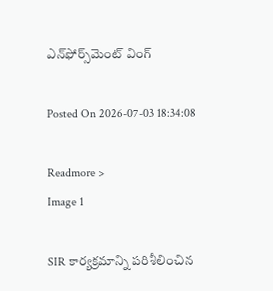ఎన్‌ఫోర్స్‌మెంట్ వింగ్

Posted On 2026-07-03 18:34:08

Readmore >
Image 1

SIR కార్యక్రమాన్ని పరిశీలించిన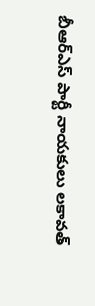బీఆర్ఎస్ పార్టీ నాయకులు లకావత్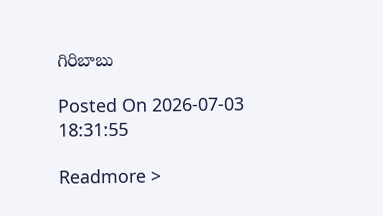గిరిబాబు

Posted On 2026-07-03 18:31:55

Readmore >